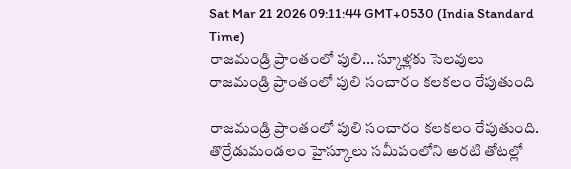Sat Mar 21 2026 09:11:44 GMT+0530 (India Standard Time)
రాజమండ్రి ప్రాంతంలో పులి... స్కూళ్లకు సెలవులు
రాజమండ్రి ప్రాంతంలో పులి సంచారం కలకలం రేపుతుంది

రాజమండ్రి ప్రాంతంలో పులి సంచారం కలకలం రేపుతుంది. తొర్రేడుమండలం హైస్కూలు సమీపంలోని అరటి తోటల్లో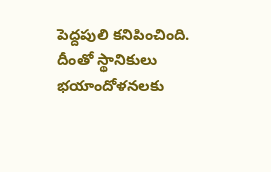పెద్దపులి కనిపించింది. దీంతో స్థానికులు భయాందోళనలకు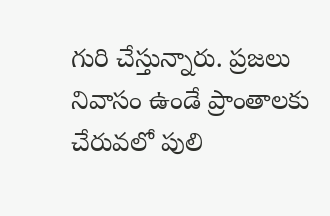గురి చేస్తున్నారు. ప్రజలు నివాసం ఉండే ప్రాంతాలకు చేరువలో పులి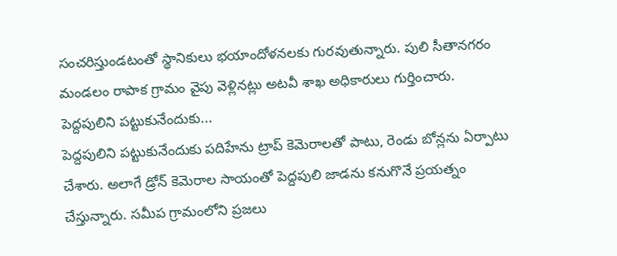సంచరిస్తుండటంతో స్థానికులు భయాందోళనలకు గురవుతున్నారు. పులి సీతానగరం మండలం రాపాక గ్రామం వైపు వెళ్లినట్లు అటవీ శాఖ అధికారులు గుర్తించారు.
పెద్దపులిని పట్టుకునేందుకు...
పెద్దపులిని పట్టుకునేందుకు పదిహేను ట్రాప్ కెమెరాలతో పాటు, రెండు బోన్లను ఏర్పాటు చేశారు. అలాగే డ్రోన్ కెమెరాల సాయంతో పెద్దపులి జాడను కనుగొనే ప్రయత్నం చేస్తున్నారు. సమీప గ్రామంలోని ప్రజలు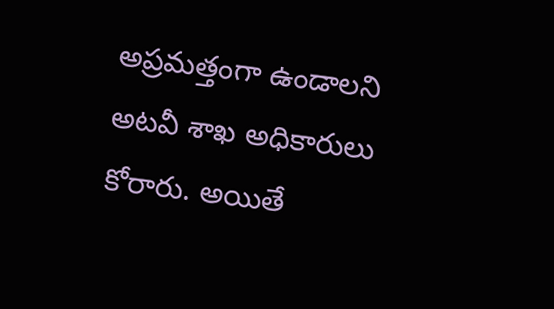అప్రమత్తంగా ఉండాలని అటవీ శాఖ అధికారులు కోరారు. అయితే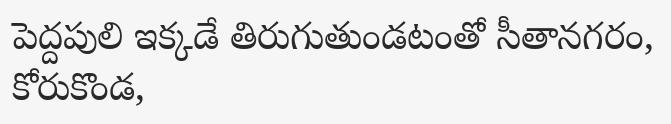పెద్దపులి ఇక్కడే తిరుగుతుండటంతో సీతానగరం, కోరుకొండ,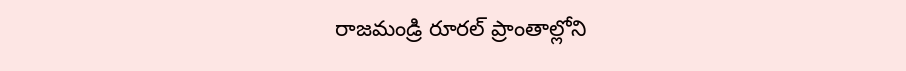రాజమండ్రి రూరల్ ప్రాంతాల్లోని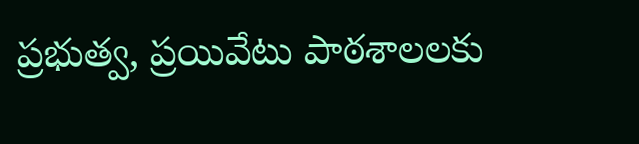ప్రభుత్వ, ప్రయివేటు పాఠశాలలకు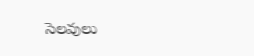సెలవులు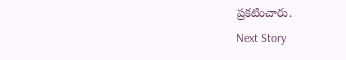ప్రకటించారు.
Next Story